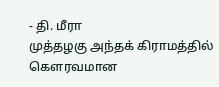- தி. மீரா
முத்தழகு அந்தக் கிராமத்தில் கௌரவமான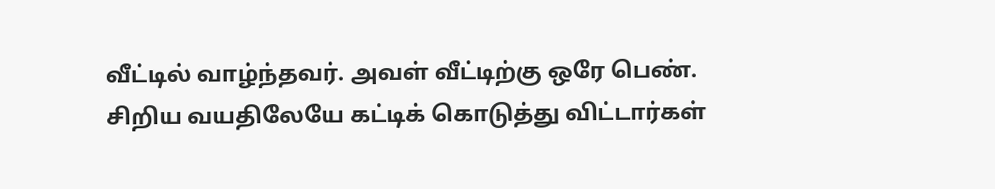வீட்டில் வாழ்ந்தவர். அவள் வீட்டிற்கு ஒரே பெண். சிறிய வயதிலேயே கட்டிக் கொடுத்து விட்டார்கள்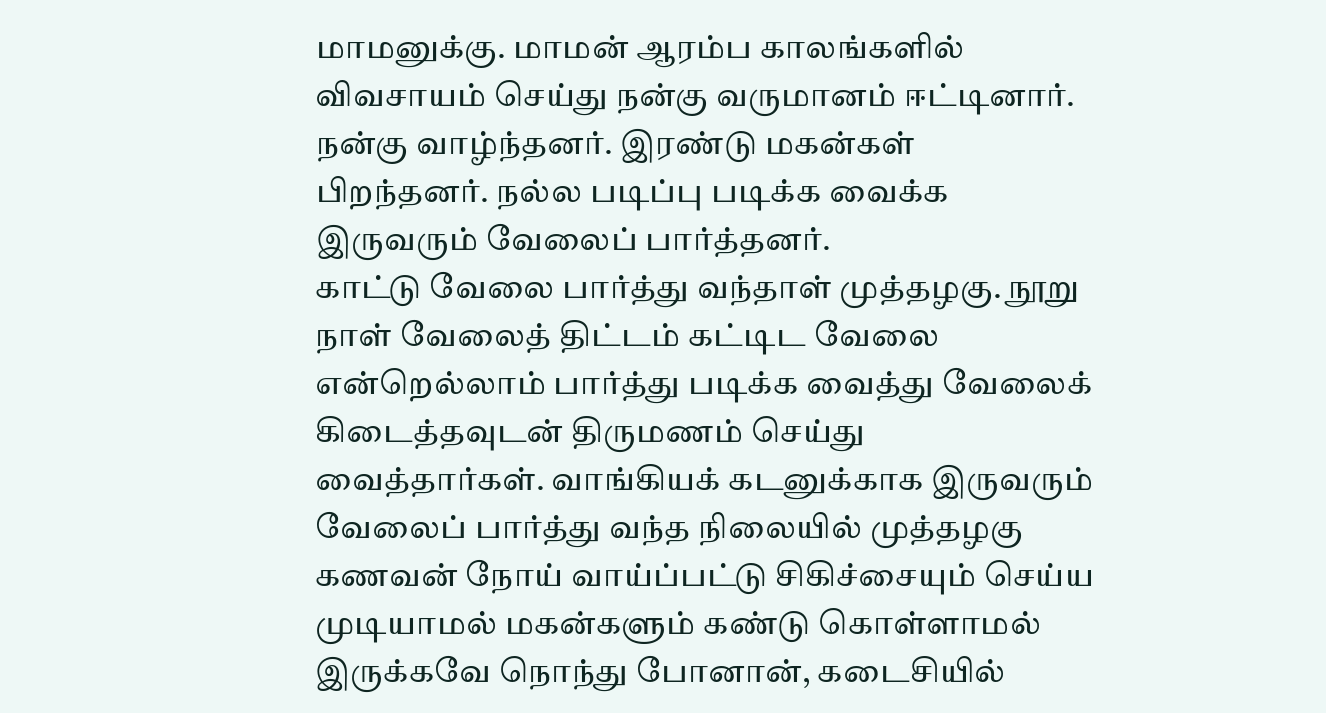மாமனுக்கு. மாமன் ஆரம்ப காலங்களில் விவசாயம் செய்து நன்கு வருமானம் ஈட்டினார். நன்கு வாழ்ந்தனர். இரண்டு மகன்கள் பிறந்தனர். நல்ல படிப்பு படிக்க வைக்க இருவரும் வேலைப் பார்த்தனர்.
காட்டு வேலை பார்த்து வந்தாள் முத்தழகு. நூறு நாள் வேலைத் திட்டம் கட்டிட வேலை என்றெல்லாம் பார்த்து படிக்க வைத்து வேலைக் கிடைத்தவுடன் திருமணம் செய்து வைத்தார்கள். வாங்கியக் கடனுக்காக இருவரும் வேலைப் பார்த்து வந்த நிலையில் முத்தழகு கணவன் நோய் வாய்ப்பட்டு சிகிச்சையும் செய்ய முடியாமல் மகன்களும் கண்டு கொள்ளாமல் இருக்கவே நொந்து போனான், கடைசியில்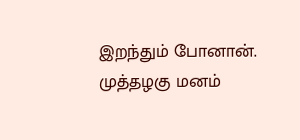இறந்தும் போனான்.
முத்தழகு மனம்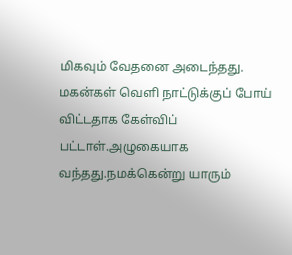மிகவும் வேதனை அடைந்தது. மகன்கள் வெளி நாட்டுக்குப் போய் விட்டதாக கேள்விப் பட்டாள்.அழுகையாக வந்தது.நமக்கென்று யாரும்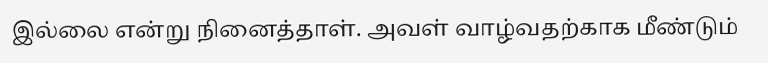இல்லை என்று நினைத்தாள். அவள் வாழ்வதற்காக மீண்டும்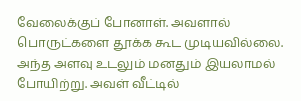வேலைக்குப் போனாள். அவளால் பொருட்களை தூக்க கூட முடியவில்லை. அந்த அளவு உடலும் மனதும் இயலாமல் போயிற்று. அவள் வீட்டில்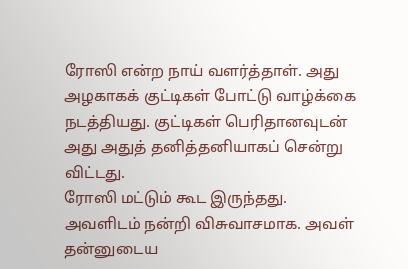ரோஸி என்ற நாய் வளர்த்தாள். அது அழகாகக் குட்டிகள் போட்டு வாழ்க்கை நடத்தியது. குட்டிகள் பெரிதானவுடன் அது அதுத் தனித்தனியாகப் சென்று விட்டது.
ரோஸி மட்டும் கூட இருந்தது. அவளிடம் நன்றி விசுவாசமாக. அவள் தன்னுடைய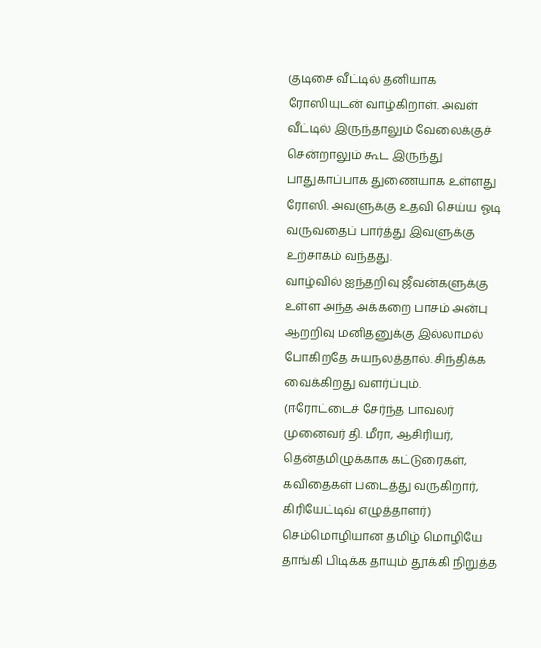குடிசை வீட்டில் தனியாக ரோஸியுடன் வாழ்கிறாள். அவள் வீட்டில் இருந்தாலும் வேலைக்குச் சென்றாலும் கூட இருந்து பாதுகாப்பாக துணையாக உள்ளது ரோஸி. அவளுக்கு உதவி செய்ய ஓடி வருவதைப் பார்த்து இவளுக்கு உற்சாகம் வந்தது.
வாழ்வில் ஐந்தறிவு ஜீவன்களுக்கு உள்ள அந்த அக்கறை பாசம் அன்பு ஆறறிவு மனிதனுக்கு இல்லாமல் போகிறதே சுயநலத்தால். சிந்திக்க வைக்கிறது வளர்ப்பும்.
(ஈரோட்டைச் சேர்ந்த பாவலர் முனைவர் தி. மீரா, ஆசிரியர், தென்தமிழுக்காக கட்டுரைகள், கவிதைகள் படைத்து வருகிறார், கிரியேட்டிவ் எழுத்தாளர்)
செம்மொழியான தமிழ் மொழியே
தாங்கி பிடிக்க தாயும் தூக்கி நிறுத்த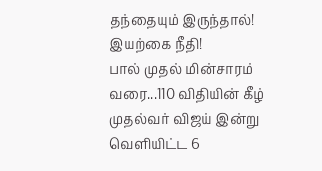தந்தையும் இருந்தால்!
இயற்கை நீதி!
பால் முதல் மின்சாரம் வரை...110 விதியின் கீழ் முதல்வர் விஜய் இன்று வெளியிட்ட 6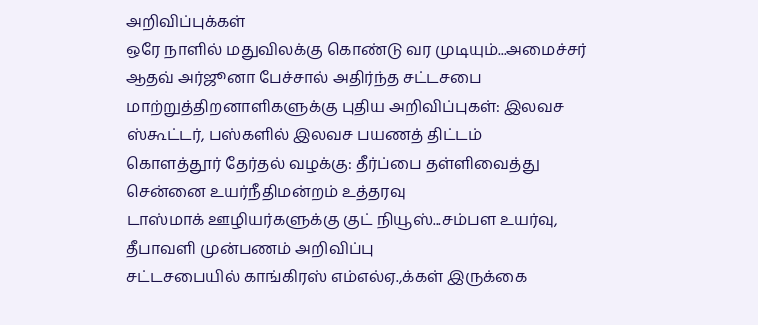அறிவிப்புக்கள்
ஒரே நாளில் மதுவிலக்கு கொண்டு வர முடியும்...அமைச்சர் ஆதவ் அர்ஜூனா பேச்சால் அதிர்ந்த சட்டசபை
மாற்றுத்திறனாளிகளுக்கு புதிய அறிவிப்புகள்: இலவச ஸ்கூட்டர், பஸ்களில் இலவச பயணத் திட்டம்
கொளத்தூர் தேர்தல் வழக்கு: தீர்ப்பை தள்ளிவைத்து சென்னை உயர்நீதிமன்றம் உத்தரவு
டாஸ்மாக் ஊழியர்களுக்கு குட் நியூஸ்...சம்பள உயர்வு, தீபாவளி முன்பணம் அறிவிப்பு
சட்டசபையில் காங்கிரஸ் எம்எல்ஏ.,க்கள் இருக்கை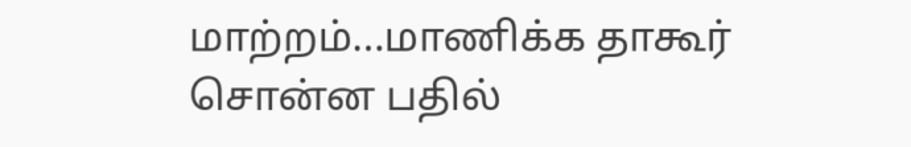மாற்றம்...மாணிக்க தாகூர் சொன்ன பதில்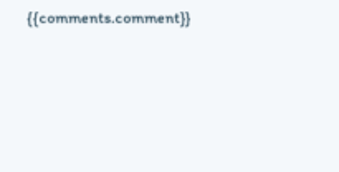{{comments.comment}}